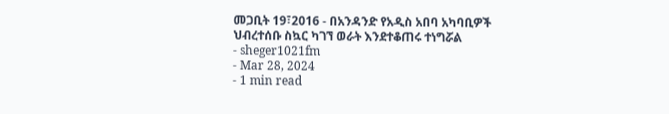መጋቢት 19፣2016 - በአንዳንድ የአዲስ አበባ አካባቢዎች ህብረተሰቡ ስኳር ካገኘ ወራት እንደተቆጠሩ ተነግሯል
- sheger1021fm
- Mar 28, 2024
- 1 min read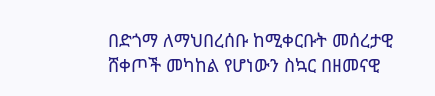በድጎማ ለማህበረሰቡ ከሚቀርቡት መሰረታዊ ሸቀጦች መካከል የሆነውን ስኳር በዘመናዊ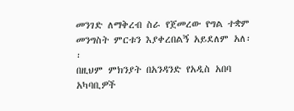መንገድ ለማቅረብ ስራ የጀመረው የግል ተቋም መንግስት ምርቱን እያቀረበልኝ አይደለም አለ፡፡
በዚህም ምክንያት በአንዳንድ የአዲስ አበባ አካባቢዎች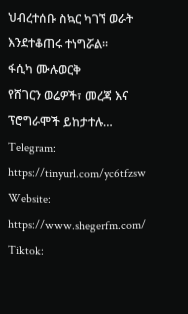ህብረተሰቡ ስኳር ካገኘ ወራት እንደተቆጠሩ ተነግሯል፡፡
ፋሲካ ሙሉወርቅ
የሸገርን ወሬዎች፣ መረጃ እና ፕሮግራሞች ይከታተሉ…
Telegram: https://tinyurl.com/yc6tfzsw
Website: https://www.shegerfm.com/
Tiktok: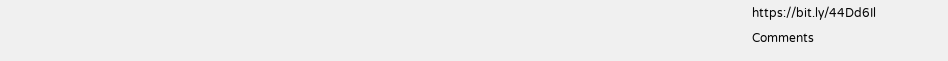https://bit.ly/44Dd6Il
Comments